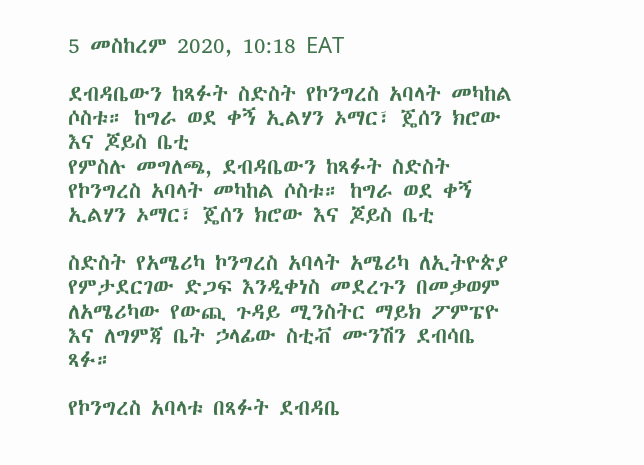5 መስከረም 2020, 10:18 EAT

ደብዳቤውን ከጻፉት ስድስት የኮንግረስ አባላት መካከል ሶስቱ። ከግራ ወደ ቀኝ ኢልሃን ኦማር፣ ጄሰን ክሮው እና ጆይስ ቤቲ
የምስሉ መግለጫ, ደብዳቤውን ከጻፉት ስድስት የኮንግረስ አባላት መካከል ሶስቱ። ከግራ ወደ ቀኝ ኢልሃን ኦማር፣ ጄሰን ክሮው እና ጆይስ ቤቲ

ስድስት የአሜሪካ ኮንግረስ አባላት አሜሪካ ለኢትዮጵያ የምታደርገው ድጋፍ እንዲቀነስ መደረጉን በመቃወም ለአሜሪካው የውጪ ጉዳይ ሚንስትር ማይክ ፖምፔዮ እና ለግምጃ ቤት ኃላፊው ስቲቭ ሙንሽን ደብሳቤ ጻፉ።

የኮንግረስ አባላቱ በጻፉት ደብዳቤ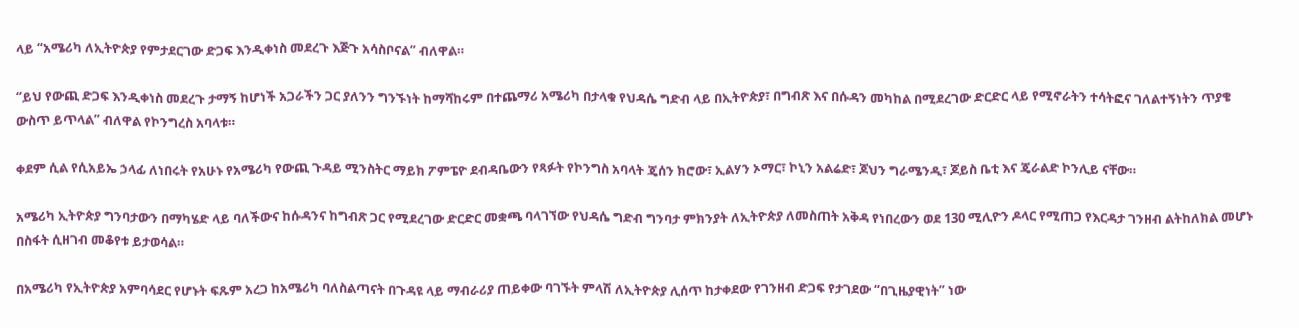ላይ “አሜሪካ ለኢትዮጵያ የምታደርገው ድጋፍ እንዲቀነስ መደረጉ እጅጉ አሳስቦናል” ብለዋል።

“ይህ የውጪ ድጋፍ እንዲቀነስ መደረጉ ታማኝ ከሆነች አጋራችን ጋር ያለንን ግንኙነት ከማሻከሩም በተጨማሪ አሜሪካ በታላቁ የህዳሴ ግድብ ላይ በኢትዮጵያ፣ በግብጽ እና በሱዳን መካከል በሚደረገው ድርድር ላይ የሚኖራትን ተሳትፎና ገለልተኝነትን ጥያቄ ውስጥ ይጥላል” ብለዋል የኮንግረስ አባላቱ።

ቀደም ሲል የሲአይኤ ኃላፊ ለነበሩት የአሁኑ የአሜሪካ የውጪ ጉዳይ ሚንስትር ማይክ ፖምፔዮ ደብዳቤውን የጻፉት የኮንግስ አባላት ጄሰን ክሮው፣ ኢልሃን ኦማር፣ ኮኒን አልሬድ፣ ጆህን ግራሜንዲ፣ ጆይስ ቤቲ እና ጄራልድ ኮንሊይ ናቸው።

አሜሪካ ኢትዮጵያ ግንባታውን በማካሄድ ላይ ባለችውና ከሱዳንና ከግብጽ ጋር የሚደረገው ድርድር መቋጫ ባላገኘው የህዳሴ ግድብ ግንባታ ምክንያት ለኢትዮጵያ ለመስጠት አቅዳ የነበረውን ወደ 130 ሚሊዮን ዶላር የሚጠጋ የእርዳታ ገንዘብ ልትከለክል መሆኑ በስፋት ሲዘገብ መቆየቱ ይታወሳል።

በአሜሪካ የኢትዮጵያ አምባሳደር የሆኑት ፍጹም አረጋ ከአሜሪካ ባለስልጣናት በጉዳዩ ላይ ማብራሪያ ጠይቀው ባገኙት ምላሽ ለኢትዮጵያ ሊሰጥ ከታቀደው የገንዘብ ድጋፍ የታገደው “በጊዜያዊነት” ነው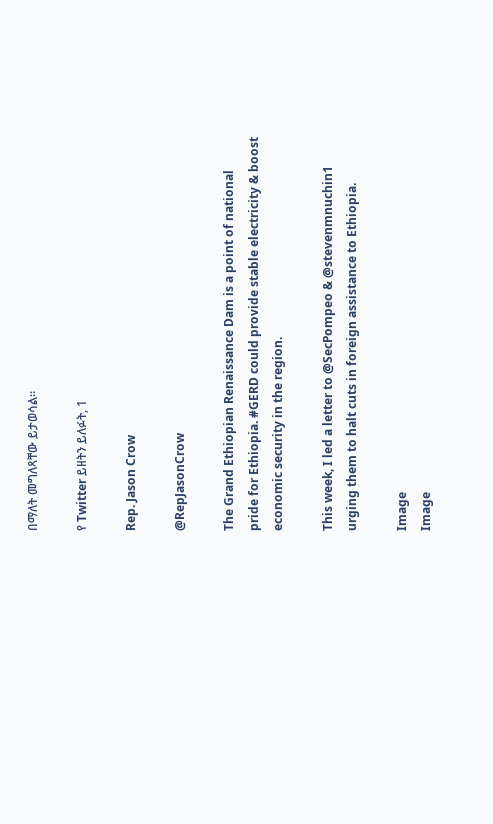በማለት መግለጻቸው ይታወሳል።

የ Twitter ይዘትን ይለፉት, 1

Rep. Jason Crow

@RepJasonCrow

The Grand Ethiopian Renaissance Dam is a point of national pride for Ethiopia. #GERD could provide stable electricity & boost economic security in the region.

This week, I led a letter to @SecPompeo & @stevenmnuchin1 urging them to halt cuts in foreign assistance to Ethiopia.

Image
Image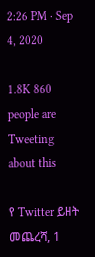2:26 PM · Sep 4, 2020

1.8K 860 people are Tweeting about this

የ Twitter ይዘት መጨረሻ, 1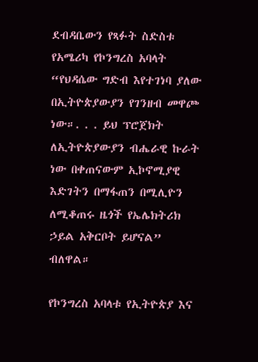ደብዳቤውን የጻፉት ስድስቱ የአሜሪካ የኮንግረስ አባላት “የህዳሴው ግድብ እየተገነባ ያለው በኢትዮጵያውያን የገንዘብ መዋጮ ነው።. . . ይህ ፕሮጀክት ለኢትዮጵያውያን ብሔራዊ ኩራት ነው በቀጠናውም ኢኮኖሚያዊ እድገትን በማፋጠን በሚሊዮን ለሚቆጠሩ ዜጎች የኤሌክትሪክ ኃይል አቅርቦት ይሆናል” ብለዋል።

የኮንግረስ አባላቱ የኢትዮጵያ እና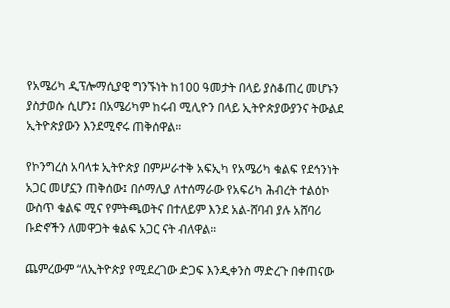የአሜሪካ ዲፕሎማሲያዊ ግንኙነት ከ100 ዓመታት በላይ ያስቆጠረ መሆኑን ያስታወሱ ሲሆን፤ በአሜሪካም ከሩብ ሚሊዮን በላይ ኢትዮጵያውያንና ትውልደ ኢትዮጵያውን እንደሚኖሩ ጠቅሰዋል።

የኮንግረስ አባላቱ ኢትዮጵያ በምሥራተቅ አፍኢካ የአሜሪካ ቁልፍ የደኅንነት አጋር መሆኗን ጠቅሰው፤ በሶማሊያ ለተሰማራው የአፍሪካ ሕብረት ተልዕኮ ውስጥ ቁልፍ ሚና የምትጫወትና በተለይም እንደ አል-ሸባብ ያሉ አሸባሪ ቡድኖችን ለመዋጋት ቁልፍ አጋር ናት ብለዋል።

ጨምረውም “ለኢትዮጵያ የሚደረገው ድጋፍ እንዲቀንስ ማድረጉ በቀጠናው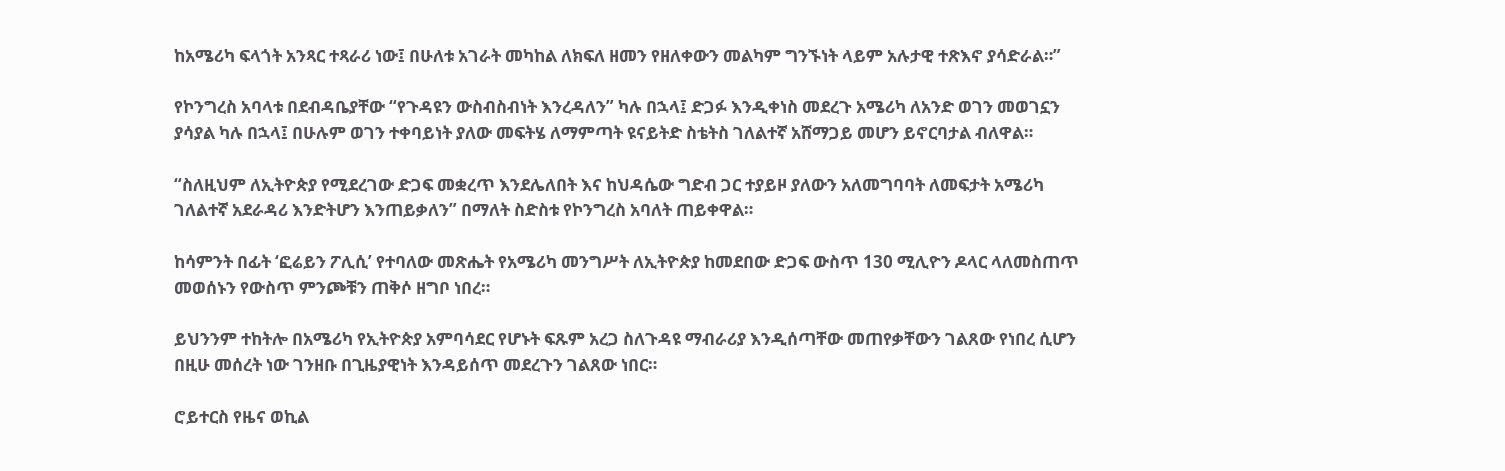ከአሜሪካ ፍላጎት አንጻር ተጻራሪ ነው፤ በሁለቱ አገራት መካከል ለክፍለ ዘመን የዘለቀውን መልካም ግንኙነት ላይም አሉታዊ ተጽእኖ ያሳድራል።”

የኮንግረስ አባላቱ በደብዳቤያቸው “የጉዳዩን ውስብስብነት እንረዳለን” ካሉ በኋላ፤ ድጋፉ እንዲቀነስ መደረጉ አሜሪካ ለአንድ ወገን መወገኗን ያሳያል ካሉ በኋላ፤ በሁሉም ወገን ተቀባይነት ያለው መፍትሄ ለማምጣት ዩናይትድ ስቴትስ ገለልተኛ አሸማጋይ መሆን ይኖርባታል ብለዋል።

“ስለዚህም ለኢትዮጵያ የሚደረገው ድጋፍ መቋረጥ እንደሌለበት እና ከህዳሴው ግድብ ጋር ተያይዞ ያለውን አለመግባባት ለመፍታት አሜሪካ ገለልተኛ አደራዳሪ እንድትሆን እንጠይቃለን” በማለት ስድስቱ የኮንግረስ አባለት ጠይቀዋል።

ከሳምንት በፊት ‘ፎሬይን ፖሊሲ’ የተባለው መጽሔት የአሜሪካ መንግሥት ለኢትዮጵያ ከመደበው ድጋፍ ውስጥ 130 ሚሊዮን ዶላር ላለመስጠጥ መወሰኑን የውስጥ ምንጮቹን ጠቅሶ ዘግቦ ነበረ።

ይህንንም ተከትሎ በአሜሪካ የኢትዮጵያ አምባሳደር የሆኑት ፍጹም አረጋ ስለጉዳዩ ማብራሪያ እንዲሰጣቸው መጠየቃቸውን ገልጸው የነበረ ሲሆን በዚሁ መሰረት ነው ገንዘቡ በጊዜያዊነት እንዳይሰጥ መደረጉን ገልጸው ነበር።

ሮይተርስ የዜና ወኪል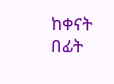ከቀናት በፊት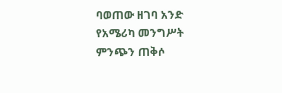ባወጠው ዘገባ አንድ የአሜሪካ መንግሥት ምንጭን ጠቅሶ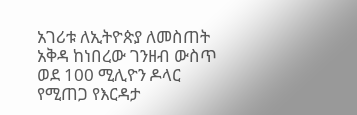አገሪቱ ለኢትዮጵያ ለመስጠት አቅዳ ከነበረው ገንዘብ ውስጥ ወደ 100 ሚሊዮን ዶላር የሚጠጋ የእርዳታ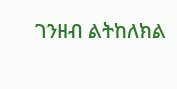ገንዘብ ልትከለክል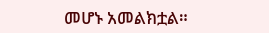መሆኑ አመልክቷል።